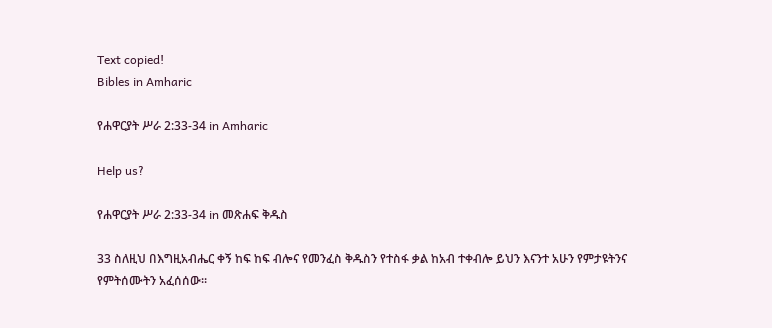Text copied!
Bibles in Amharic

የሐዋርያት ሥራ 2:33-34 in Amharic

Help us?

የሐዋርያት ሥራ 2:33-34 in መጽሐፍ ቅዱስ

33 ስለዚህ በእግዚአብሔር ቀኝ ከፍ ከፍ ብሎና የመንፈስ ቅዱስን የተስፋ ቃል ከአብ ተቀብሎ ይህን እናንተ አሁን የምታዩትንና የምትሰሙትን አፈሰሰው።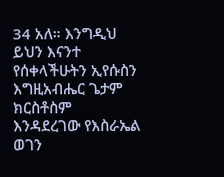34 አለ። እንግዲህ ይህን እናንተ የሰቀላችሁትን ኢየሱስን እግዚአብሔር ጌታም ክርስቶስም እንዳደረገው የእስራኤል ወገን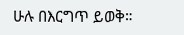ሁሉ በእርግጥ ይወቅ።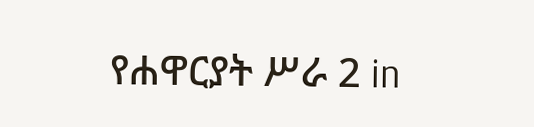የሐዋርያት ሥራ 2 in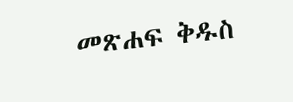መጽሐፍ ቅዱስ